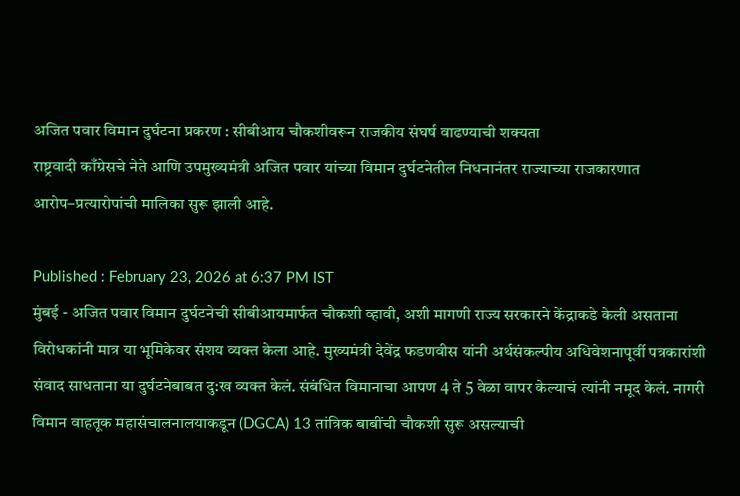अजित पवार विमान दुर्घटना प्रकरण : सीबीआय चौकशीवरून राजकीय संघर्ष वाढण्याची शक्यता
राष्ट्रवादी काँग्रेसचे नेते आणि उपमुख्यमंत्री अजित पवार यांच्या विमान दुर्घटनेतील निधनानंतर राज्याच्या राजकारणात आरोप–प्रत्यारोपांची मालिका सुरू झाली आहे.

Published : February 23, 2026 at 6:37 PM IST
मुंबई - अजित पवार विमान दुर्घटनेची सीबीआयमार्फत चौकशी व्हावी, अशी मागणी राज्य सरकारने केंद्राकडे केली असताना विरोधकांनी मात्र या भूमिकेवर संशय व्यक्त केला आहे. मुख्यमंत्री देवेंद्र फडणवीस यांनी अर्थसंकल्पीय अधिवेशनापूर्वी पत्रकारांशी संवाद साधताना या दुर्घटनेबाबत दु:ख व्यक्त केलं. संबंधित विमानाचा आपण 4 ते 5 वेळा वापर केल्याचं त्यांनी नमूद केलं. नागरी विमान वाहतूक महासंचालनालयाकडून (DGCA) 13 तांत्रिक बाबींची चौकशी सुरू असल्याची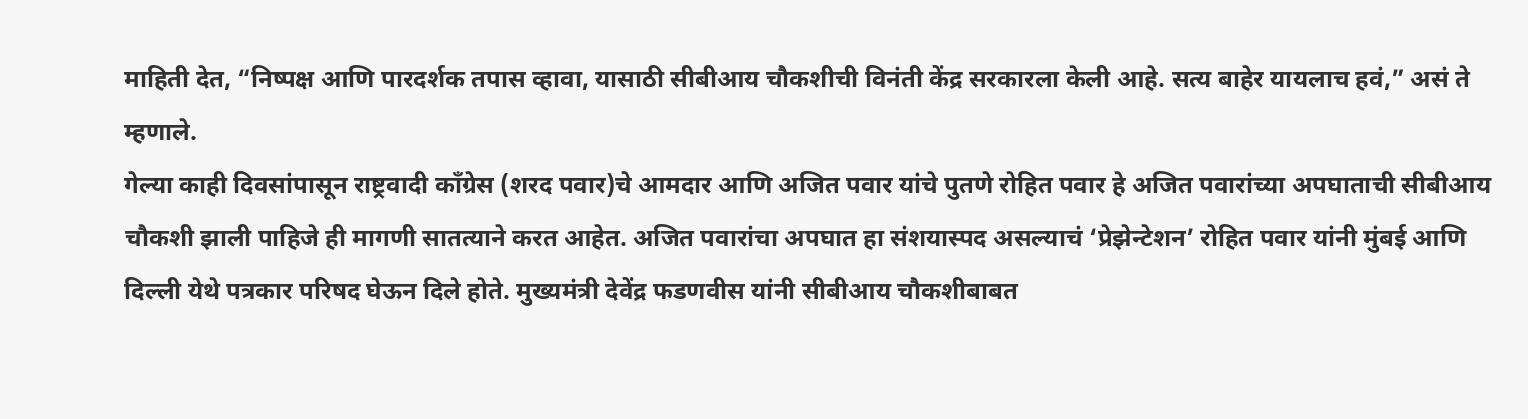माहिती देत, “निष्पक्ष आणि पारदर्शक तपास व्हावा, यासाठी सीबीआय चौकशीची विनंती केंद्र सरकारला केली आहे. सत्य बाहेर यायलाच हवं,” असं ते म्हणाले.
गेल्या काही दिवसांपासून राष्ट्रवादी काँग्रेस (शरद पवार)चे आमदार आणि अजित पवार यांचे पुतणे रोहित पवार हे अजित पवारांच्या अपघाताची सीबीआय चौकशी झाली पाहिजे ही मागणी सातत्याने करत आहेत. अजित पवारांचा अपघात हा संशयास्पद असल्याचं ‘प्रेझेन्टेशन’ रोहित पवार यांनी मुंबई आणि दिल्ली येथे पत्रकार परिषद घेऊन दिले होते. मुख्यमंत्री देवेंद्र फडणवीस यांनी सीबीआय चौकशीबाबत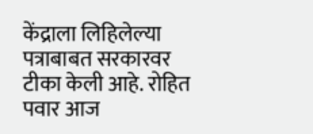केंद्राला लिहिलेल्या पत्राबाबत सरकारवर टीका केली आहे. रोहित पवार आज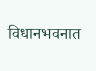विधानभवनात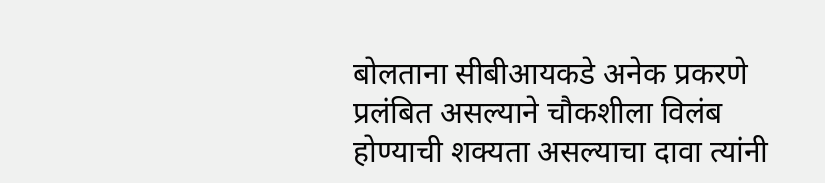बोलताना सीबीआयकडे अनेक प्रकरणे प्रलंबित असल्याने चौकशीला विलंब होण्याची शक्यता असल्याचा दावा त्यांनी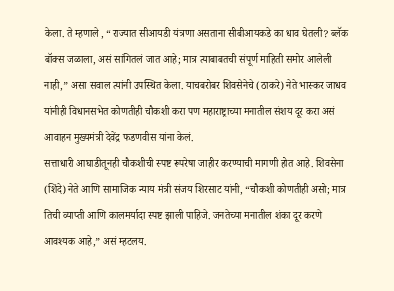केला. ते म्हणाले , “राज्यात सीआयडी यंत्रणा असताना सीबीआयकडे का धाव घेतली? ब्लॅक बॉक्स जळाला, असं सांगितलं जात आहे; मात्र त्याबाबतची संपूर्ण माहिती समोर आलेली नाही,” असा सवाल त्यांनी उपस्थित केला. याचबरोबर शिवसेनेचे (ठाकरे) नेते भास्कर जाधव यांनीही विधानसभेत कोणतीही चौकशी करा पण महाराष्ट्राच्या मनातील संशय दूर करा असं आवाहन मुख्यमंत्री देवेंद्र फडणवीस यांना केलं.
सत्ताधारी आघाडीतूनही चौकशीची स्पष्ट रूपरेषा जाहीर करण्याची मागणी होत आहे. शिवसेना (शिंदे) नेते आणि सामाजिक न्याय मंत्री संजय शिरसाट यांनी, “चौकशी कोणतीही असो; मात्र तिची व्याप्ती आणि कालमर्यादा स्पष्ट झाली पाहिजे. जनतेच्या मनातील शंका दूर करणे आवश्यक आहे,” असं म्हटलय.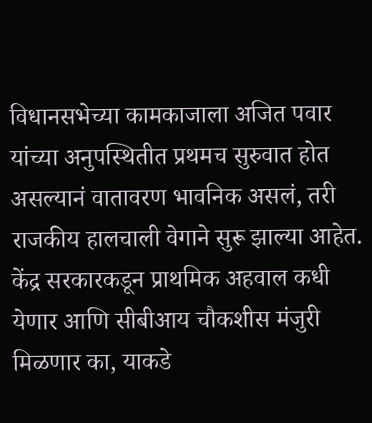विधानसभेच्या कामकाजाला अजित पवार यांच्या अनुपस्थितीत प्रथमच सुरुवात होत असल्यानं वातावरण भावनिक असलं, तरी राजकीय हालचाली वेगाने सुरू झाल्या आहेत. केंद्र सरकारकडून प्राथमिक अहवाल कधी येणार आणि सीबीआय चौकशीस मंजुरी मिळणार का, याकडे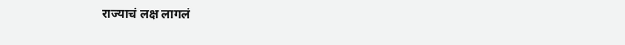राज्याचं लक्ष लागलं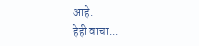आहे.
हेही वाचा...